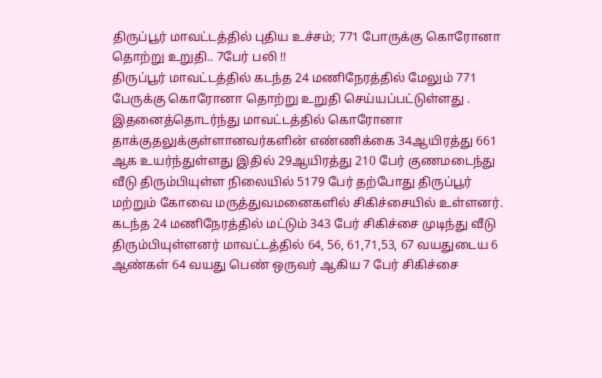திருப்பூர் மாவட்டத்தில் புதிய உச்சம்; 771 போருக்கு கொரோனா தொற்று உறுதி.. 7பேர் பலி !!
திருப்பூர் மாவட்டத்தில் கடந்த 24 மணிநேரத்தில் மேலும் 771 பேருக்கு கொரோனா தொற்று உறுதி செய்யப்பட்டுள்ளது .
இதனைத்தொடர்ந்து மாவட்டத்தில் கொரோனா தாக்குதலுக்குள்ளானவர்களின் எண்ணிக்கை 34ஆயிரத்து 661 ஆக உயர்ந்துள்ளது இதில் 29ஆயிரத்து 210 பேர் குணமடைந்து வீடு திரும்பியுள்ள நிலையில் 5179 பேர் தற்போது திருப்பூர் மற்றும் கோவை மருத்துவமனைகளில் சிகிச்சையில் உள்ளனர்.
கடந்த 24 மணிநேரத்தில் மட்டும் 343 பேர் சிகிச்சை முடிந்து வீடு திரும்பியுள்ளனர் மாவட்டத்தில் 64, 56, 61,71,53, 67 வயதுடைய 6 ஆண்கள் 64 வயது பெண் ஒருவர் ஆகிய 7 பேர் சிகிச்சை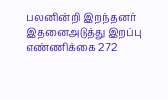பலனின்றி இறந்தனர் இதனைஅடுத்து இறப்பு எண்ணிக்கை 272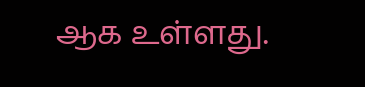ஆக உள்ளது.